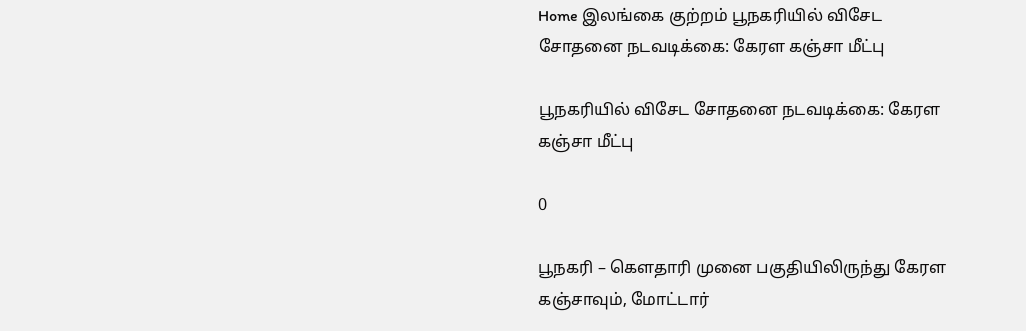Home இலங்கை குற்றம் பூநகரியில் விசேட சோதனை நடவடிக்கை: கேரள கஞ்சா மீட்பு

பூநகரியில் விசேட சோதனை நடவடிக்கை: கேரள கஞ்சா மீட்பு

0

பூநகரி – கௌதாரி முனை பகுதியிலிருந்து கேரள கஞ்சாவும், மோட்டார்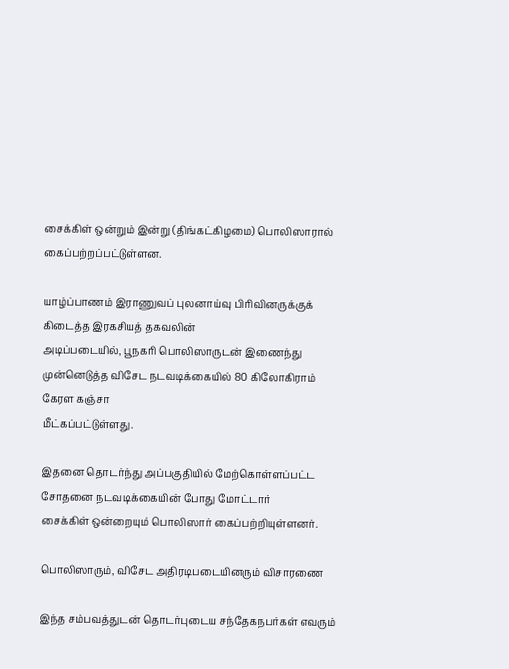சைக்கிள் ஒன்றும் இன்று (திங்கட்கிழமை) பொலிஸாரால்
கைப்பற்றப்பட்டுள்ளன.

யாழ்ப்பாணம் இராணுவப் புலனாய்வு பிரிவினருக்குக் கிடைத்த இரகசியத் தகவலின்
அடிப்படையில், பூநகரி பொலிஸாருடன் இணைந்து முன்னெடுத்த விசேட நடவடிக்கையில் 80 கிலோகிராம் கேரள கஞ்சா
மீட்கப்பட்டுள்ளது.

இதனை தொடர்ந்து அப்பகுதியில் மேற்கொள்ளப்பட்ட சோதனை நடவடிக்கையின் போது மோட்டார்
சைக்கிள் ஒன்றையும் பொலிஸார் கைப்பற்றியுள்ளனர்.

பொலிஸாரும், விசேட அதிரடிபடையினரும் விசாரணை

இந்த சம்பவத்துடன் தொடர்புடைய சந்தேகநபர்கள் எவரும்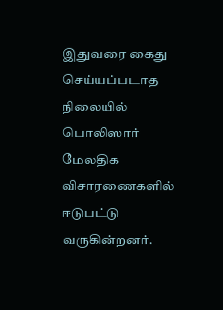இதுவரை கைது செய்யப்படாத
நிலையில் பொலிஸார் மேலதிக விசாரணைகளில் ஈடுபட்டு வருகின்றனர்.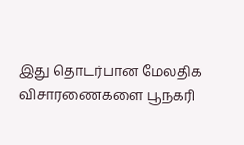இது தொடர்பான மேலதிக விசாரணைகளை பூநகரி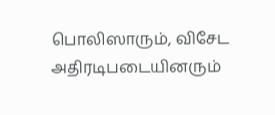பொலிஸாரும், விசேட அதிரடிபடையினரும்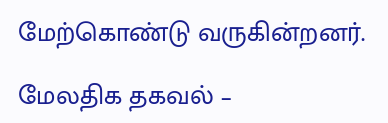மேற்கொண்டு வருகின்றனர்.

மேலதிக தகவல் –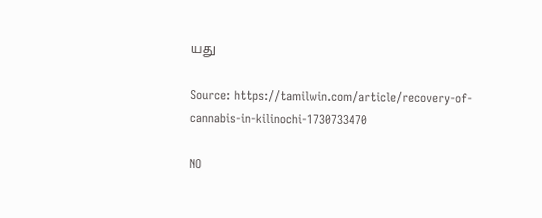யது

Source: https://tamilwin.com/article/recovery-of-cannabis-in-kilinochi-1730733470

NO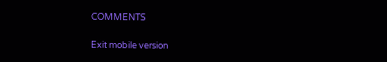COMMENTS

Exit mobile version